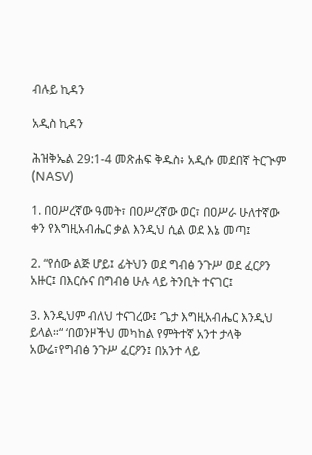ብሉይ ኪዳን

አዲስ ኪዳን

ሕዝቅኤል 29:1-4 መጽሐፍ ቅዱስ፥ አዲሱ መደበኛ ትርጒም (NASV)

1. በዐሥረኛው ዓመት፣ በዐሥረኛው ወር፣ በዐሥራ ሁለተኛው ቀን የእግዚአብሔር ቃል እንዲህ ሲል ወደ እኔ መጣ፤

2. “የሰው ልጅ ሆይ፤ ፊትህን ወደ ግብፅ ንጉሥ ወደ ፈርዖን አዙር፤ በእርሱና በግብፅ ሁሉ ላይ ትንቢት ተናገር፤

3. እንዲህም ብለህ ተናገረው፤ ‘ጌታ እግዚአብሔር እንዲህ ይላል።“ ‘በወንዞችህ መካከል የምትተኛ አንተ ታላቅ አውሬ፣የግብፅ ንጉሥ ፈርዖን፤ በአንተ ላይ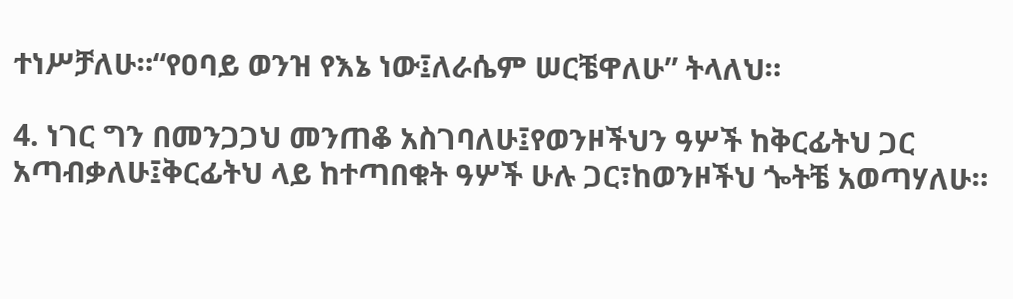ተነሥቻለሁ።“የዐባይ ወንዝ የእኔ ነው፤ለራሴም ሠርቼዋለሁ” ትላለህ።

4. ነገር ግን በመንጋጋህ መንጠቆ አስገባለሁ፤የወንዞችህን ዓሦች ከቅርፊትህ ጋር አጣብቃለሁ፤ቅርፊትህ ላይ ከተጣበቁት ዓሦች ሁሉ ጋር፣ከወንዞችህ ጐትቼ አወጣሃለሁ።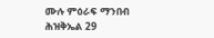ሙሉ ምዕራፍ ማንበብ ሕዝቅኤል 29